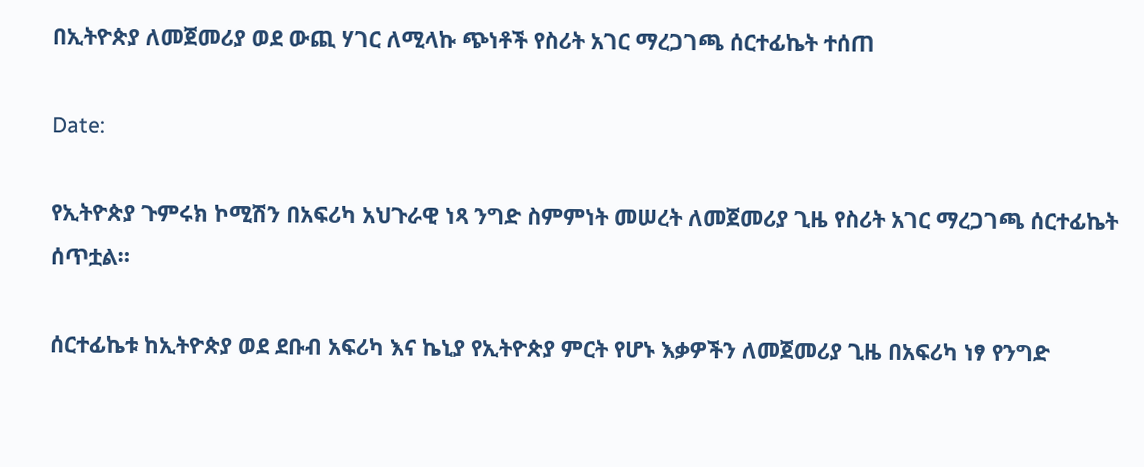በኢትዮጵያ ለመጀመሪያ ወደ ውጪ ሃገር ለሚላኩ ጭነቶች የስሪት አገር ማረጋገጫ ሰርተፊኬት ተሰጠ

Date:

የኢትዮጵያ ጉምሩክ ኮሚሽን በአፍሪካ አህጉራዊ ነጻ ንግድ ስምምነት መሠረት ለመጀመሪያ ጊዜ የስሪት አገር ማረጋገጫ ሰርተፊኬት ሰጥቷል።

ሰርተፊኬቱ ከኢትዮጵያ ወደ ደቡብ አፍሪካ እና ኬኒያ የኢትዮጵያ ምርት የሆኑ እቃዎችን ለመጀመሪያ ጊዜ በአፍሪካ ነፃ የንግድ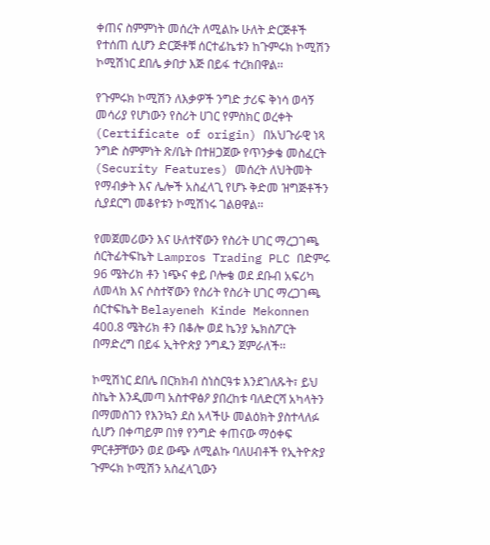ቀጠና ስምምነት መሰረት ለሚልኩ ሁለት ድርጅቶች የተሰጠ ሲሆን ድርጅቶቹ ሰርተፊኬቱን ከጉምሩክ ኮሚሽን ኮሚሽነር ደበሌ ቃበታ እጅ በይፋ ተረክበዋል፡፡

የጉምሩክ ኮሚሽን ለእቃዎች ንግድ ታሪፍ ቅነሳ ወሳኝ መሳሪያ የሆነውን የስሪት ሀገር የምስክር ወረቀት (Certificate of origin) በአህጉራዊ ነጻ ንግድ ስምምነት ጽ/ቤት በተዘጋጀው የጥንቃቄ መስፈርት (Security Features) መሰረት ለህትመት የማብቃት እና ሌሎች አስፈላጊ የሆኑ ቅድመ ዝግጅቶችን ሲያደርግ መቆየቱን ኮሚሽነሩ ገልፀዋል፡፡

የመጀመሪውን እና ሁለተኛውን የስሪት ሀገር ማረጋገጫ ሰርትፊትፍኬት Lampros Trading PLC በድምሩ 96 ሜትሪክ ቶን ነጭና ቀይ ቦሎቄ ወደ ደቡብ አፍሪካ ለመላክ እና ሶስተኛውን የስሪት የስሪት ሀገር ማረጋገጫ ሰርተፍኬት Belayeneh Kinde Mekonnen 400.8 ሜትሪክ ቶን በቆሎ ወደ ኬንያ ኤክስፖርት በማድረግ በይፋ ኢትዮጵያ ንግዱን ጀምራለች፡፡

ኮሚሽነር ደበሌ በርክክብ ስነስርዓቱ እንደገለጹት፣ ይህ ስኬት እንዲመጣ አስተዋፅዖ ያበረከቱ ባለድርሻ አካላትን በማመስገን የእንኳን ደስ አላችሁ መልዕክት ያስተላለፉ ሲሆን በቀጣይም በነፃ የንግድ ቀጠናው ማዕቀፍ ምርቶቻቸውን ወደ ውጭ ለሚልኩ ባለሀብቶች የኢትዮጵያ ጉምሩክ ኮሚሽን አስፈላጊውን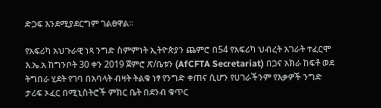ድጋፍ እንደሚያደርግም ገልፀዋል።

የአፍሪካ አህጉራዊ ነጻ ንግድ ስምምነት ኢትዮጵያን ጨምሮ በ54 የአፍሪካ ህብረት አገራት ተፈርሞ እ.ኤ.አ ከግንቦት 30 ቀን 2019 ጀምሮ ጽ/ቤቱን (AfCFTA Secretariat) በጋና አክራ ከፍቶ ወደ ትግበራ ሂደት የገባ በአባላት ብዛት ትልቁ ነፃ የንግድ ቀጠና ሲሆን የሀገራችንም የእቃዎች ንግድ ታሪፍ ኦፈር በሚኒስትሮች ምክር ቤት በደንብ ቁጥር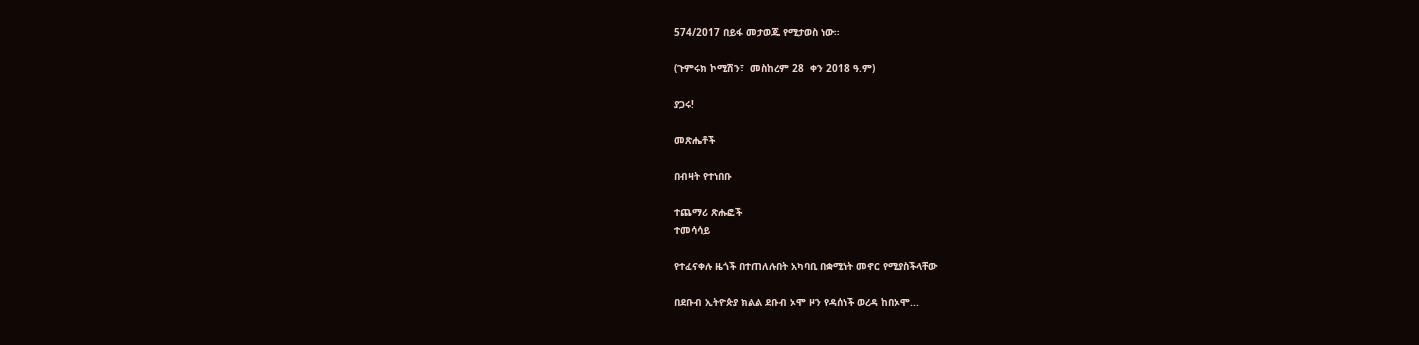574/2017 በይፋ መታወጁ የሚታወስ ነው።

(ጉምሩክ ኮሚሽን፣  መስከረም 28  ቀን 2018 ዓ.ም)

ያጋሩ!

መጽሔቶች

በብዛት የተነበቡ

ተጨማሪ ጽሑፎች
ተመሳሳይ

የተፈናቀሉ ዜጎች በተጠለሉበት አካባቢ በቋሚነት መኖር የሚያስችላቸው

በደቡብ ኢትዮጵያ ክልል ደቡብ ኦሞ ዞን የዳሰነች ወረዳ ከበኦሞ...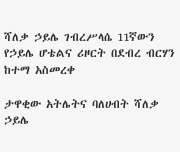ሻለቃ ኃይሌ ገብረሥላሴ 11ኛውን የኃይሌ ሆቴልና ሪዞርት በደብረ ብርሃን ከተማ አስመረቀ

ታዋቂው አትሌትና ባለሀብት ሻለቃ ኃይሌ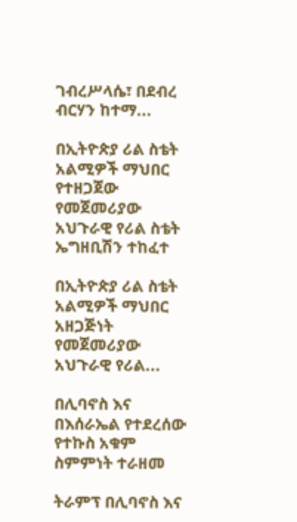ገብረሥላሴ፣ በደብረ ብርሃን ከተማ...

በኢትዮጵያ ሪል ስቴት አልሚዎች ማህበር የተዘጋጀው የመጀመሪያው አህጉራዊ የሪል ስቴት ኤግዘቢሽን ተከፈተ

በኢትዮጵያ ሪል ስቴት አልሚዎች ማህበር አዘጋጅነት የመጀመሪያው አህጉራዊ የሪል...

በሊባኖስ እና በእሰራኤል የተደረሰው የተኩስ አቁም ስምምነት ተራዘመ

ትራምፕ በሊባኖስ እና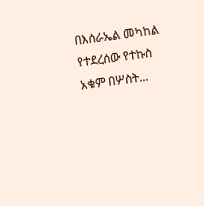በእሰራኤል መካከል የተደረሰው የተኩስ አቁም በሦስት...